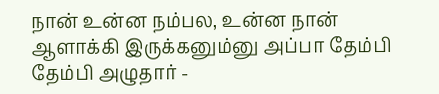நான் உன்ன நம்பல, உன்ன நான் ஆளாக்கி இருக்கனும்னு அப்பா தேம்பி தேம்பி அழுதார் -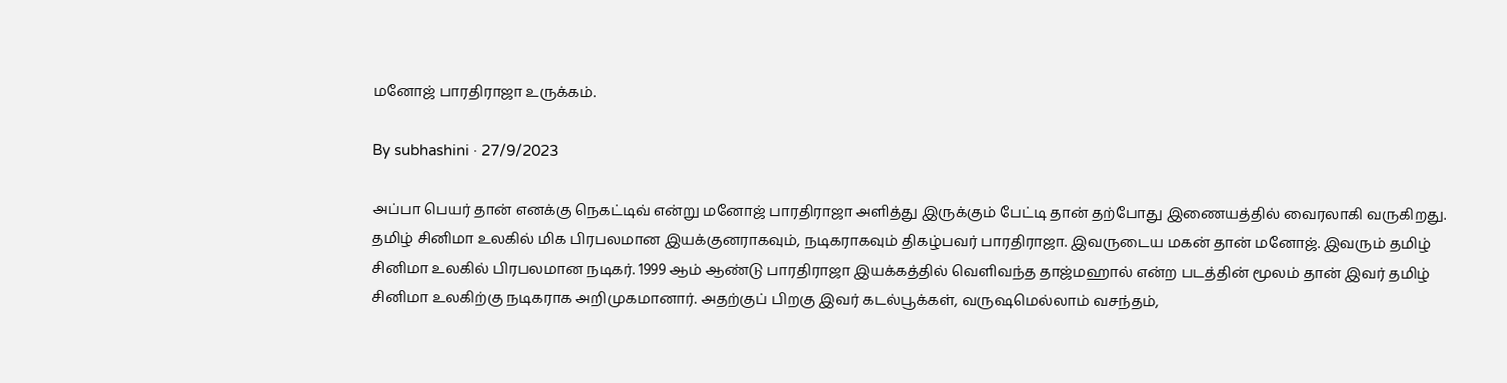மனோஜ் பாரதிராஜா உருக்கம்.

By subhashini · 27/9/2023

அப்பா பெயர் தான் எனக்கு நெகட்டிவ் என்று மனோஜ் பாரதிராஜா அளித்து இருக்கும் பேட்டி தான் தற்போது இணையத்தில் வைரலாகி வருகிறது. தமிழ் சினிமா உலகில் மிக பிரபலமான இயக்குனராகவும், நடிகராகவும் திகழ்பவர் பாரதிராஜா. இவருடைய மகன் தான் மனோஜ். இவரும் தமிழ் சினிமா உலகில் பிரபலமான நடிகர். 1999 ஆம் ஆண்டு பாரதிராஜா இயக்கத்தில் வெளிவந்த தாஜ்மஹால் என்ற படத்தின் மூலம் தான் இவர் தமிழ் சினிமா உலகிற்கு நடிகராக அறிமுகமானார். அதற்குப் பிறகு இவர் கடல்பூக்கள், வருஷமெல்லாம் வசந்தம்,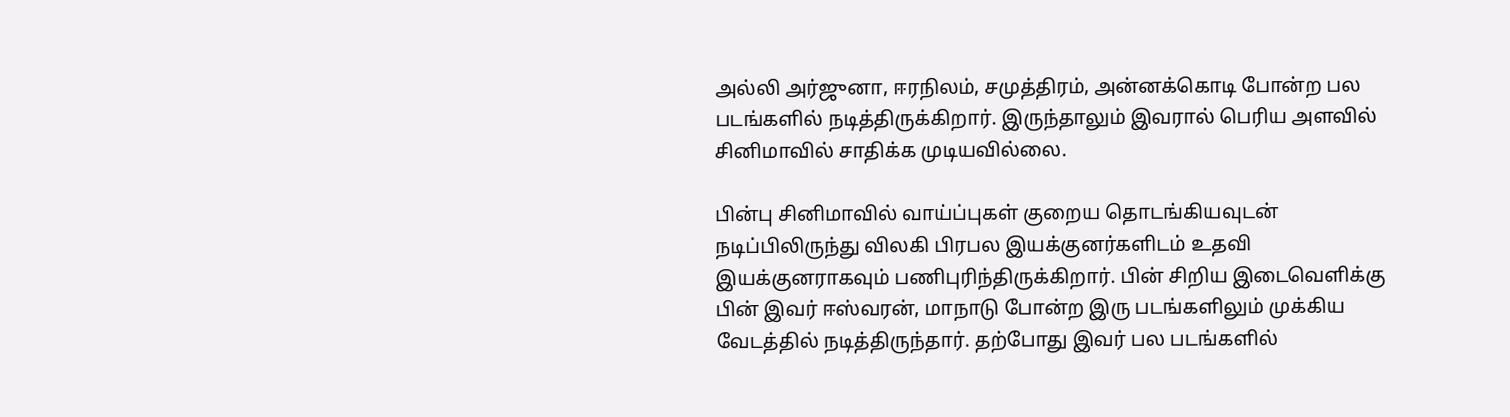அல்லி அர்ஜுனா, ஈரநிலம், சமுத்திரம், அன்னக்கொடி போன்ற பல படங்களில் நடித்திருக்கிறார். இருந்தாலும் இவரால் பெரிய அளவில் சினிமாவில் சாதிக்க முடியவில்லை.

பின்பு சினிமாவில் வாய்ப்புகள் குறைய தொடங்கியவுடன் நடிப்பிலிருந்து விலகி பிரபல இயக்குனர்களிடம் உதவி இயக்குனராகவும் பணிபுரிந்திருக்கிறார். பின் சிறிய இடைவெளிக்கு பின் இவர் ஈஸ்வரன், மாநாடு போன்ற இரு படங்களிலும் முக்கிய வேடத்தில் நடித்திருந்தார். தற்போது இவர் பல படங்களில்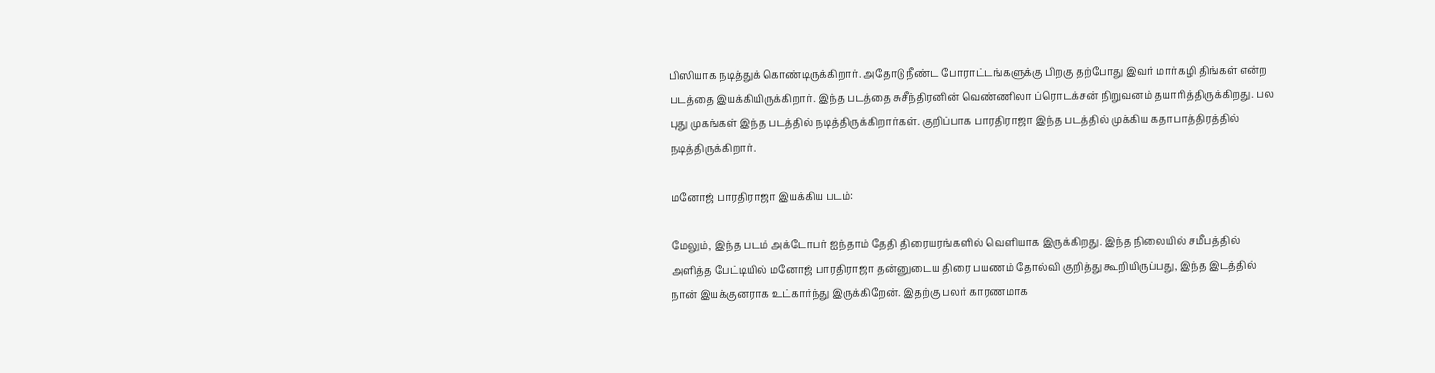பிஸியாக நடித்துக் கொண்டிருக்கிறார். அதோடு நீண்ட போராட்டங்களுக்கு பிறகு தற்போது இவர் மார்கழி திங்கள் என்ற படத்தை இயக்கியிருக்கிறார். இந்த படத்தை சுசீந்திரனின் வெண்ணிலா ப்ரொடக்சன் நிறுவனம் தயாரித்திருக்கிறது. பல புது முகங்கள் இந்த படத்தில் நடித்திருக்கிறார்கள். குறிப்பாக பாரதிராஜா இந்த படத்தில் முக்கிய கதாபாத்திரத்தில் நடித்திருக்கிறார்.

மனோஜ் பாரதிராஜா இயக்கிய படம்:

மேலும், இந்த படம் அக்டோபர் ஐந்தாம் தேதி திரையரங்களில் வெளியாக இருக்கிறது. இந்த நிலையில் சமீபத்தில் அளித்த பேட்டியில் மனோஜ் பாரதிராஜா தன்னுடைய திரை பயணம் தோல்வி குறித்து கூறியிருப்பது, இந்த இடத்தில் நான் இயக்குனராக உட்கார்ந்து இருக்கிறேன். இதற்கு பலர் காரணமாக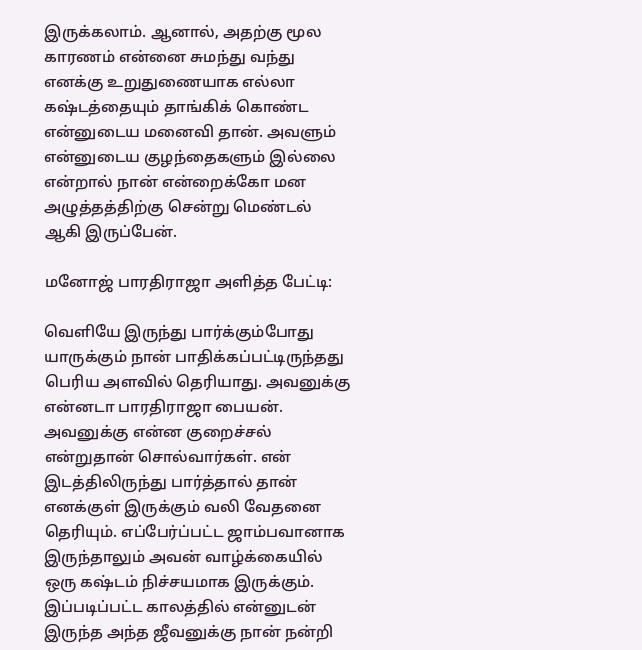இருக்கலாம். ஆனால், அதற்கு மூல காரணம் என்னை சுமந்து வந்து எனக்கு உறுதுணையாக எல்லா கஷ்டத்தையும் தாங்கிக் கொண்ட என்னுடைய மனைவி தான். அவளும் என்னுடைய குழந்தைகளும் இல்லை என்றால் நான் என்றைக்கோ மன அழுத்தத்திற்கு சென்று மெண்டல் ஆகி இருப்பேன்.

மனோஜ் பாரதிராஜா அளித்த பேட்டி:

வெளியே இருந்து பார்க்கும்போது யாருக்கும் நான் பாதிக்கப்பட்டிருந்தது பெரிய அளவில் தெரியாது. அவனுக்கு என்னடா பாரதிராஜா பையன். அவனுக்கு என்ன குறைச்சல் என்றுதான் சொல்வார்கள். என் இடத்திலிருந்து பார்த்தால் தான் எனக்குள் இருக்கும் வலி வேதனை தெரியும். எப்பேர்ப்பட்ட ஜாம்பவானாக இருந்தாலும் அவன் வாழ்க்கையில் ஒரு கஷ்டம் நிச்சயமாக இருக்கும். இப்படிப்பட்ட காலத்தில் என்னுடன் இருந்த அந்த ஜீவனுக்கு நான் நன்றி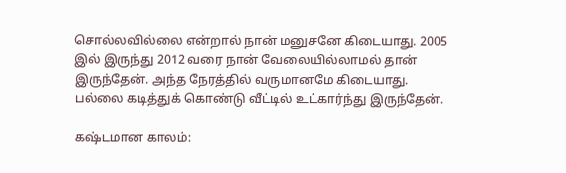சொல்லவில்லை என்றால் நான் மனுசனே கிடையாது. 2005 இல் இருந்து 2012 வரை நான் வேலையில்லாமல் தான் இருந்தேன். அந்த நேரத்தில் வருமானமே கிடையாது. பல்லை கடித்துக் கொண்டு வீட்டில் உட்கார்ந்து இருந்தேன்.

கஷ்டமான காலம்: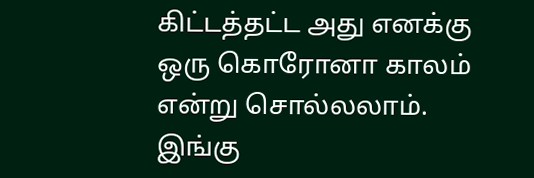கிட்டத்தட்ட அது எனக்கு ஒரு கொரோனா காலம் என்று சொல்லலாம். இங்கு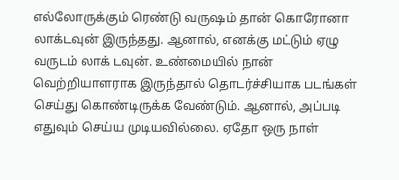எல்லோருக்கும் ரெண்டு வருஷம் தான் கொரோனா லாக்டவுன் இருந்தது. ஆனால், எனக்கு மட்டும் ஏழு வருடம் லாக் டவுன். உண்மையில் நான் வெற்றியாளராக இருந்தால் தொடர்ச்சியாக படங்கள் செய்து கொண்டிருக்க வேண்டும். ஆனால், அப்படி எதுவும் செய்ய முடியவில்லை. ஏதோ ஒரு நாள்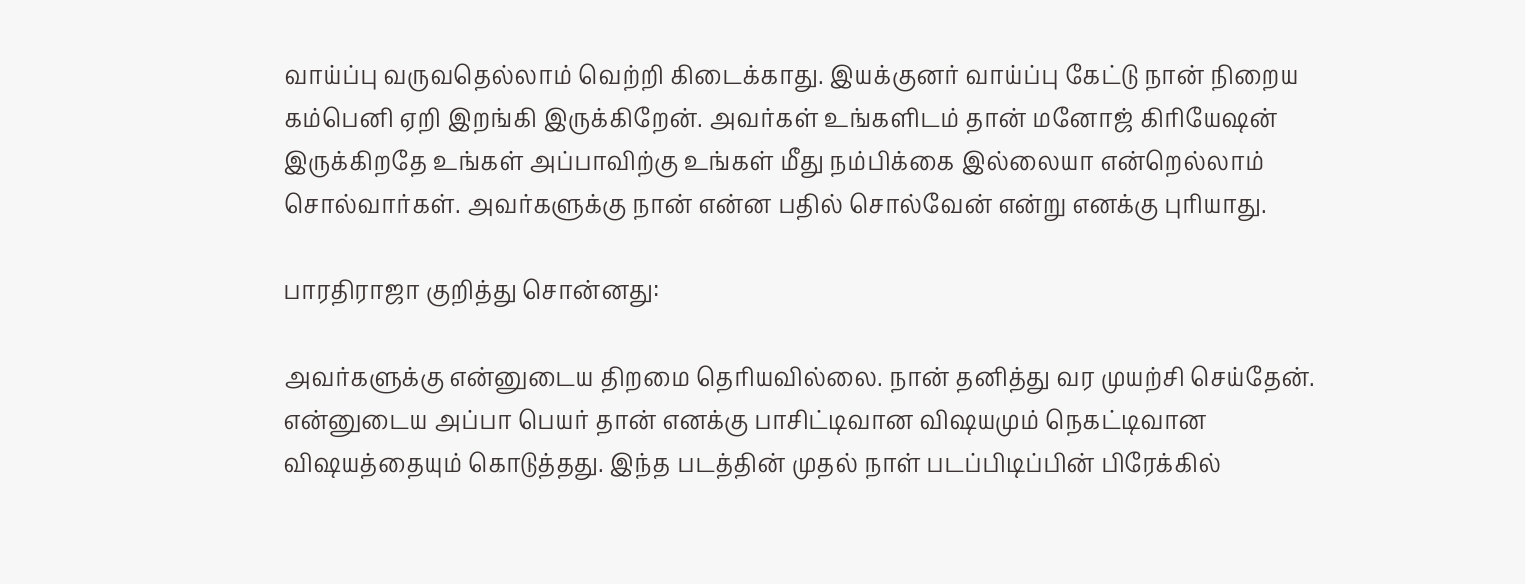வாய்ப்பு வருவதெல்லாம் வெற்றி கிடைக்காது. இயக்குனர் வாய்ப்பு கேட்டு நான் நிறைய கம்பெனி ஏறி இறங்கி இருக்கிறேன். அவர்கள் உங்களிடம் தான் மனோஜ் கிரியேஷன் இருக்கிறதே உங்கள் அப்பாவிற்கு உங்கள் மீது நம்பிக்கை இல்லையா என்றெல்லாம் சொல்வார்கள். அவர்களுக்கு நான் என்ன பதில் சொல்வேன் என்று எனக்கு புரியாது.

பாரதிராஜா குறித்து சொன்னது:

அவர்களுக்கு என்னுடைய திறமை தெரியவில்லை. நான் தனித்து வர முயற்சி செய்தேன். என்னுடைய அப்பா பெயர் தான் எனக்கு பாசிட்டிவான விஷயமும் நெகட்டிவான விஷயத்தையும் கொடுத்தது. இந்த படத்தின் முதல் நாள் படப்பிடிப்பின் பிரேக்கில்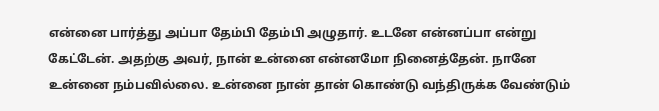என்னை பார்த்து அப்பா தேம்பி தேம்பி அழுதார். உடனே என்னப்பா என்று கேட்டேன். அதற்கு அவர், நான் உன்னை என்னமோ நினைத்தேன். நானே உன்னை நம்பவில்லை. உன்னை நான் தான் கொண்டு வந்திருக்க வேண்டும்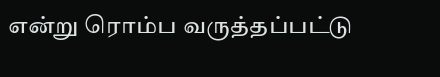என்று ரொம்ப வருத்தப்பட்டு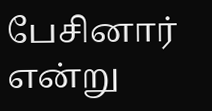பேசினார் என்று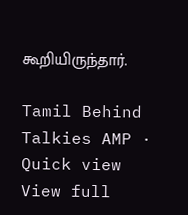கூறியிருந்தார்.

Tamil Behind Talkies AMP · Quick view
View full